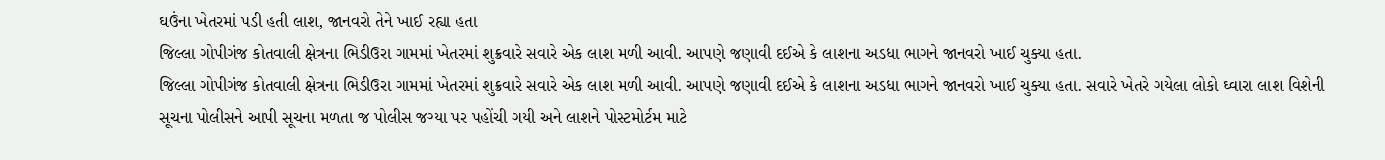ઘઉંના ખેતરમાં પડી હતી લાશ, જાનવરો તેને ખાઈ રહ્યા હતા
જિલ્લા ગોપીગંજ કોતવાલી ક્ષેત્રના ભિડીઉરા ગામમાં ખેતરમાં શુક્રવારે સવારે એક લાશ મળી આવી. આપણે જણાવી દઈએ કે લાશના અડધા ભાગને જાનવરો ખાઈ ચુક્યા હતા.
જિલ્લા ગોપીગંજ કોતવાલી ક્ષેત્રના ભિડીઉરા ગામમાં ખેતરમાં શુક્રવારે સવારે એક લાશ મળી આવી. આપણે જણાવી દઈએ કે લાશના અડધા ભાગને જાનવરો ખાઈ ચુક્યા હતા. સવારે ખેતરે ગયેલા લોકો ઘ્વારા લાશ વિશેની સૂચના પોલીસને આપી સૂચના મળતા જ પોલીસ જગ્યા પર પહોંચી ગયી અને લાશને પોસ્ટમોર્ટમ માટે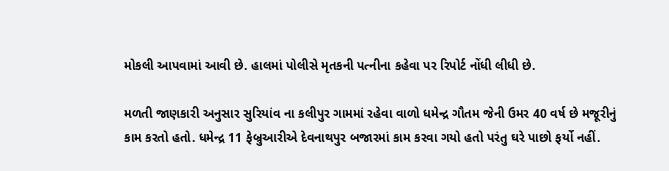મોકલી આપવામાં આવી છે. હાલમાં પોલીસે મૃતકની પત્નીના કહેવા પર રિપોર્ટ નોંધી લીધી છે.

મળતી જાણકારી અનુસાર સુરિયાંવ ના કલીપુર ગામમાં રહેવા વાળો ધમેન્દ્ર ગૌતમ જેની ઉમર 40 વર્ષ છે મજૂરીનું કામ કરતો હતો. ધમેન્દ્ર 11 ફેબ્રુઆરીએ દેવનાથપુર બજારમાં કામ કરવા ગયો હતો પરંતુ ઘરે પાછો ફર્યો નહીં.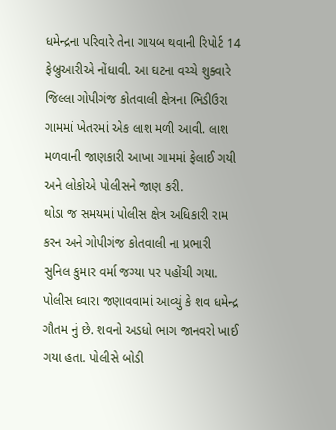ધમેન્દ્રના પરિવારે તેના ગાયબ થવાની રિપોર્ટ 14 ફેબ્રુઆરીએ નોંધાવી. આ ઘટના વચ્ચે શુક્વારે જિલ્લા ગોપીગંજ કોતવાલી ક્ષેત્રના ભિડીઉરા ગામમાં ખેતરમાં એક લાશ મળી આવી. લાશ મળવાની જાણકારી આખા ગામમાં ફેલાઈ ગયી અને લોકોએ પોલીસને જાણ કરી.
થોડા જ સમયમાં પોલીસ ક્ષેત્ર અધિકારી રામ કરન અને ગોપીગંજ કોતવાલી ના પ્રભારી સુનિલ કુમાર વર્મા જગ્યા પર પહોંચી ગયા. પોલીસ ઘ્વારા જણાવવામાં આવ્યું કે શવ ધમેન્દ્ર ગૌતમ નું છે. શવનો અડધો ભાગ જાનવરો ખાઈ ગયા હતા. પોલીસે બોડી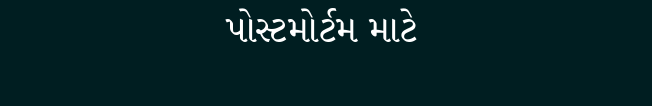પોસ્ટમોર્ટમ માટે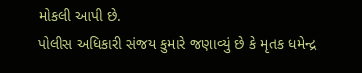મોકલી આપી છે.
પોલીસ અધિકારી સંજય કુમારે જણાવ્યું છે કે મૃતક ધમેન્દ્ર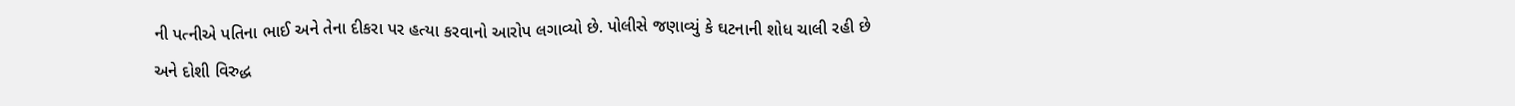ની પત્નીએ પતિના ભાઈ અને તેના દીકરા પર હત્યા કરવાનો આરોપ લગાવ્યો છે. પોલીસે જણાવ્યું કે ઘટનાની શોધ ચાલી રહી છે અને દોશી વિરુદ્ધ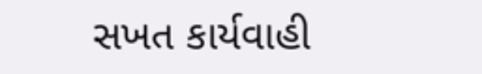સખત કાર્યવાહી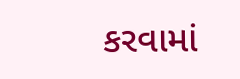કરવામાં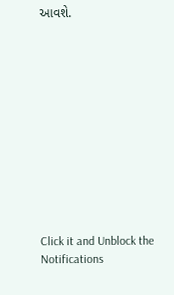આવશે.












Click it and Unblock the Notifications